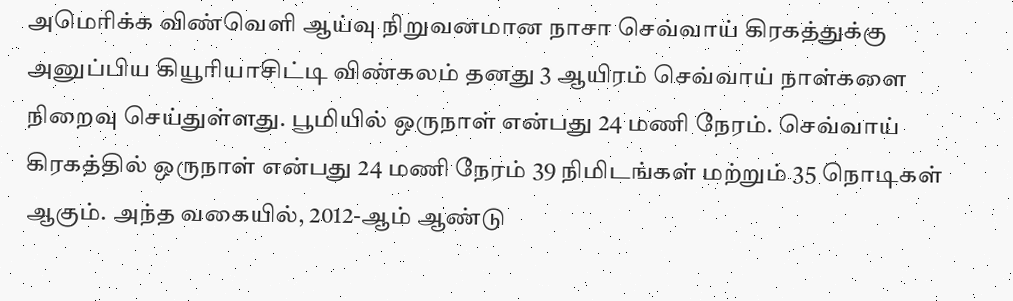அமெரிக்க விண்வெளி ஆய்வு நிறுவனமான நாசா செவ்வாய் கிரகத்துக்கு அனுப்பிய கியூரியாசிட்டி விண்கலம் தனது 3 ஆயிரம் செவ்வாய் நாள்களை நிறைவு செய்துள்ளது. பூமியில் ஒருநாள் என்பது 24 மணி நேரம். செவ்வாய் கிரகத்தில் ஒருநாள் என்பது 24 மணி நேரம் 39 நிமிடங்கள் மற்றும் 35 நொடிகள் ஆகும். அந்த வகையில், 2012-ஆம் ஆண்டு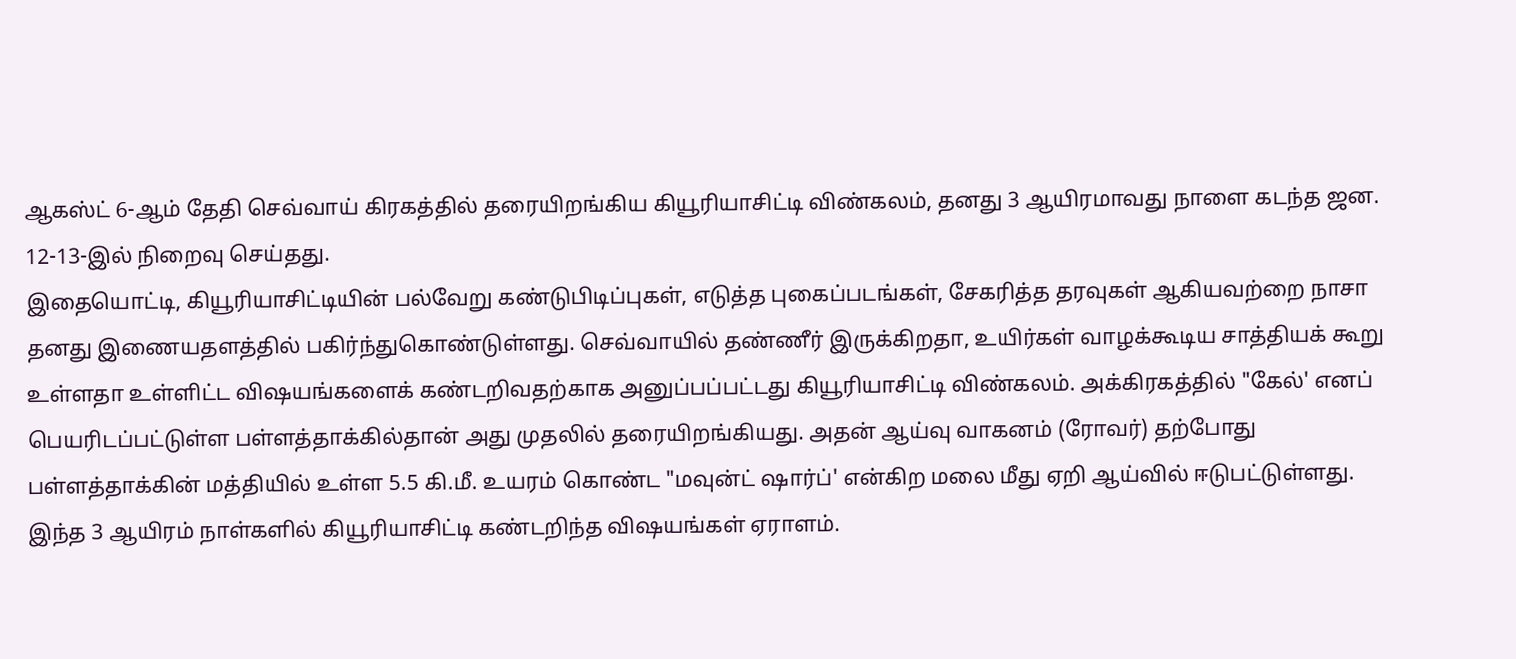ஆகஸ்ட் 6-ஆம் தேதி செவ்வாய் கிரகத்தில் தரையிறங்கிய கியூரியாசிட்டி விண்கலம், தனது 3 ஆயிரமாவது நாளை கடந்த ஜன. 12-13-இல் நிறைவு செய்தது.
இதையொட்டி, கியூரியாசிட்டியின் பல்வேறு கண்டுபிடிப்புகள், எடுத்த புகைப்படங்கள், சேகரித்த தரவுகள் ஆகியவற்றை நாசா தனது இணையதளத்தில் பகிர்ந்துகொண்டுள்ளது. செவ்வாயில் தண்ணீர் இருக்கிறதா, உயிர்கள் வாழக்கூடிய சாத்தியக் கூறு உள்ளதா உள்ளிட்ட விஷயங்களைக் கண்டறிவதற்காக அனுப்பப்பட்டது கியூரியாசிட்டி விண்கலம். அக்கிரகத்தில் "கேல்' எனப் பெயரிடப்பட்டுள்ள பள்ளத்தாக்கில்தான் அது முதலில் தரையிறங்கியது. அதன் ஆய்வு வாகனம் (ரோவர்) தற்போது பள்ளத்தாக்கின் மத்தியில் உள்ள 5.5 கி.மீ. உயரம் கொண்ட "மவுன்ட் ஷார்ப்' என்கிற மலை மீது ஏறி ஆய்வில் ஈடுபட்டுள்ளது.
இந்த 3 ஆயிரம் நாள்களில் கியூரியாசிட்டி கண்டறிந்த விஷயங்கள் ஏராளம்.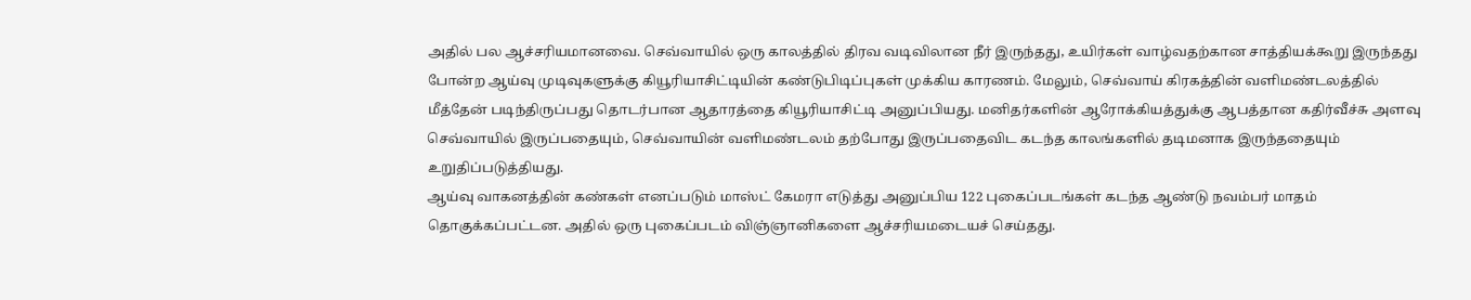அதில் பல ஆச்சரியமானவை. செவ்வாயில் ஒரு காலத்தில் திரவ வடிவிலான நீர் இருந்தது, உயிர்கள் வாழ்வதற்கான சாத்தியக்கூறு இருந்தது போன்ற ஆய்வு முடிவுகளுக்கு கியூரியாசிட்டியின் கண்டுபிடிப்புகள் முக்கிய காரணம். மேலும், செவ்வாய் கிரகத்தின் வளிமண்டலத்தில் மீத்தேன் படிந்திருப்பது தொடர்பான ஆதாரத்தை கியூரியாசிட்டி அனுப்பியது. மனிதர்களின் ஆரோக்கியத்துக்கு ஆபத்தான கதிர்வீச்சு அளவு செவ்வாயில் இருப்பதையும், செவ்வாயின் வளிமண்டலம் தற்போது இருப்பதைவிட கடந்த காலங்களில் தடிமனாக இருந்ததையும் உறுதிப்படுத்தியது.
ஆய்வு வாகனத்தின் கண்கள் எனப்படும் மாஸ்ட் கேமரா எடுத்து அனுப்பிய 122 புகைப்படங்கள் கடந்த ஆண்டு நவம்பர் மாதம் தொகுக்கப்பட்டன. அதில் ஒரு புகைப்படம் விஞ்ஞானிகளை ஆச்சரியமடையச் செய்தது.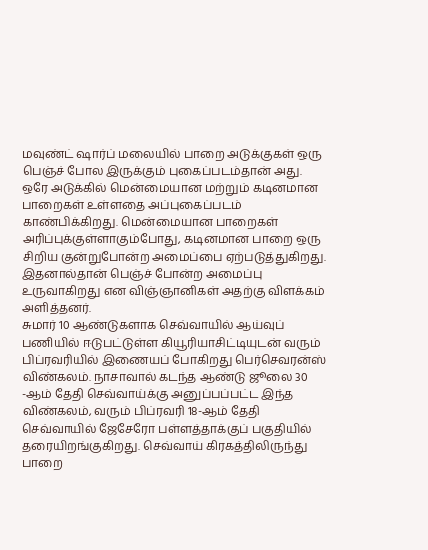மவுண்ட் ஷார்ப் மலையில் பாறை அடுக்குகள் ஒரு பெஞ்ச் போல இருக்கும் புகைப்படம்தான் அது. ஒரே அடுக்கில் மென்மையான மற்றும் கடினமான பாறைகள் உள்ளதை அப்புகைப்படம் காண்பிக்கிறது. மென்மையான பாறைகள் அரிப்புக்குள்ளாகும்போது, கடினமான பாறை ஒரு சிறிய குன்றுபோன்ற அமைப்பை ஏற்படுத்துகிறது. இதனால்தான் பெஞ்ச் போன்ற அமைப்பு உருவாகிறது என விஞ்ஞானிகள் அதற்கு விளக்கம் அளித்தனர்.
சுமார் 10 ஆண்டுகளாக செவ்வாயில் ஆய்வுப் பணியில் ஈடுபட்டுள்ள கியூரியாசிட்டியுடன் வரும் பிப்ரவரியில் இணையப் போகிறது பெர்செவரன்ஸ் விண்கலம். நாசாவால் கடந்த ஆண்டு ஜூலை 30 -ஆம் தேதி செவ்வாய்க்கு அனுப்பப்பட்ட இந்த விண்கலம், வரும் பிப்ரவரி 18-ஆம் தேதி செவ்வாயில் ஜேசேரோ பள்ளத்தாக்குப் பகுதியில் தரையிறங்குகிறது. செவ்வாய் கிரகத்திலிருந்து பாறை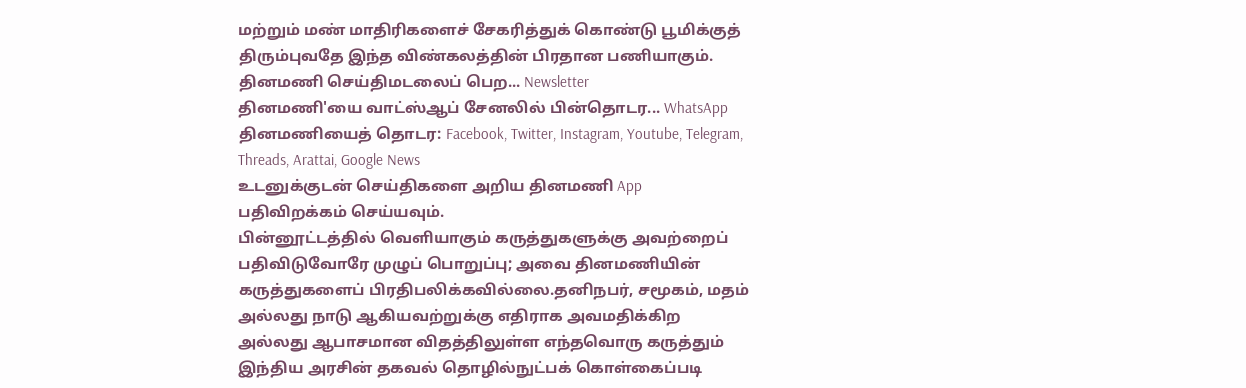மற்றும் மண் மாதிரிகளைச் சேகரித்துக் கொண்டு பூமிக்குத் திரும்புவதே இந்த விண்கலத்தின் பிரதான பணியாகும்.
தினமணி செய்திமடலைப் பெற... Newsletter
தினமணி'யை வாட்ஸ்ஆப் சேனலில் பின்தொடர... WhatsApp
தினமணியைத் தொடர: Facebook, Twitter, Instagram, Youtube, Telegram, Threads, Arattai, Google News
உடனுக்குடன் செய்திகளை அறிய தினமணி App பதிவிறக்கம் செய்யவும்.
பின்னூட்டத்தில் வெளியாகும் கருத்துகளுக்கு அவற்றைப் பதிவிடுவோரே முழுப் பொறுப்பு; அவை தினமணியின் கருத்துகளைப் பிரதிபலிக்கவில்லை.தனிநபர், சமூகம், மதம் அல்லது நாடு ஆகியவற்றுக்கு எதிராக அவமதிக்கிற அல்லது ஆபாசமான விதத்திலுள்ள எந்தவொரு கருத்தும் இந்திய அரசின் தகவல் தொழில்நுட்பக் கொள்கைப்படி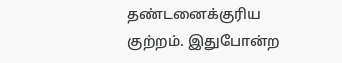தண்டனைக்குரிய குற்றம். இதுபோன்ற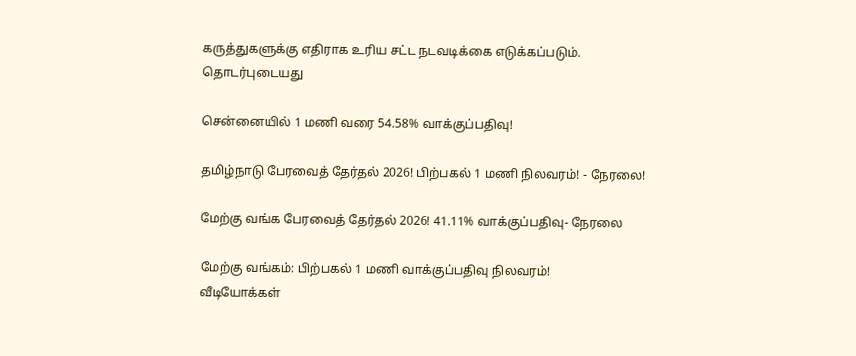கருத்துகளுக்கு எதிராக உரிய சட்ட நடவடிக்கை எடுக்கப்படும்.
தொடர்புடையது

சென்னையில் 1 மணி வரை 54.58% வாக்குப்பதிவு!

தமிழ்நாடு பேரவைத் தேர்தல் 2026! பிற்பகல் 1 மணி நிலவரம்! - நேரலை!

மேற்கு வங்க பேரவைத் தேர்தல் 2026! 41.11% வாக்குப்பதிவு- நேரலை

மேற்கு வங்கம்: பிற்பகல் 1 மணி வாக்குப்பதிவு நிலவரம்!
வீடியோக்கள்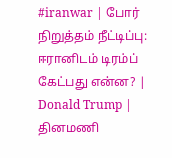#iranwar | போர் நிறுத்தம் நீட்டிப்பு: ஈரானிடம் டிரம்ப் கேட்பது என்ன? | Donald Trump |
தினமணி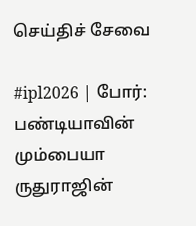செய்திச் சேவை

#ipl2026 | போர்: பண்டியாவின் மும்பையா ருதுராஜின்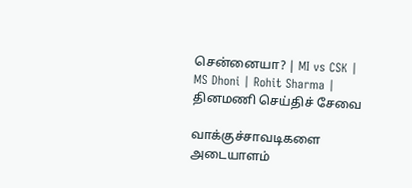சென்னையா? | MI vs CSK | MS Dhoni | Rohit Sharma |
தினமணி செய்திச் சேவை

வாக்குச்சாவடிகளை அடையாளம்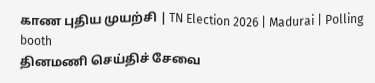காண புதிய முயற்சி | TN Election 2026 | Madurai | Polling booth
தினமணி செய்திச் சேவை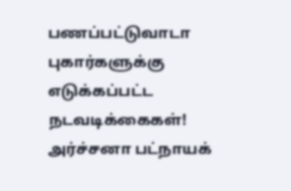பணப்பட்டுவாடா புகார்களுக்கு எடுக்கப்பட்ட நடவடிக்கைகள்! அர்ச்சனா பட்நாயக்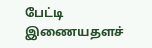பேட்டி
இணையதளச்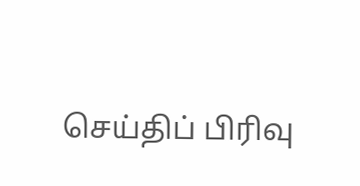செய்திப் பிரிவு